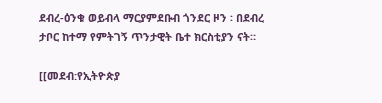ደብረ-ዕንቁ ወይብላ ማርያምደቡብ ጎንደር ዞን ፡ በደብረ ታቦር ከተማ የምትገኝ ጥንታዊት ቤተ ክርስቲያን ናት።

[[መደብ:የኢትዮጵያ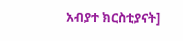አብያተ ክርስቲያናት]